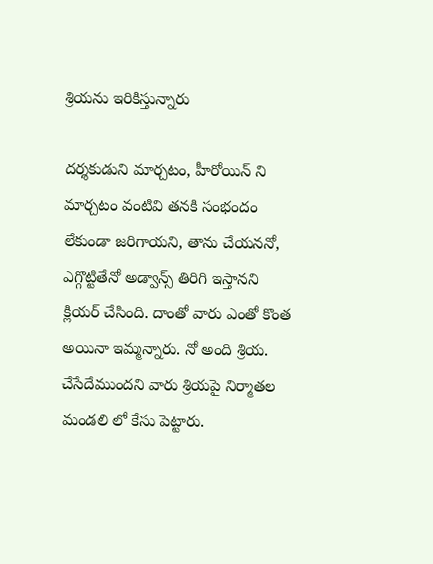శ్రియను ఇరికిస్తున్నారు

దర్శకుడుని మార్చటం, హీరోయిన్ ని మార్చటం వంటివి తనకి సంభందం లేకుండా జరిగాయని, తాను చేయననో, ఎగ్గొట్టితేనో అడ్వాన్స్ తిరిగి ఇస్తానని క్లియర్ చేసింది. దాంతో వారు ఎంతో కొంత అయినా ఇమ్మన్నారు. నో అంది శ్రియ. చేసేదేముందని వారు శ్రియపై నిర్మాతల మండలి లో కేసు పెట్టారు.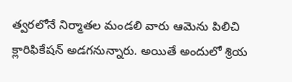త్వరలోనే నిర్మాతల మండలి వారు ఆమెను పిలిచి క్లారిఫికేషన్ అడగనున్నారు. అయితే అందులో శ్రియ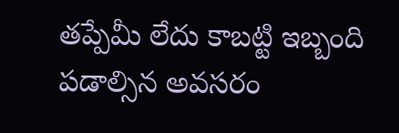తప్పేమీ లేదు కాబట్టి ఇబ్బంది పడాల్సిన అవసరం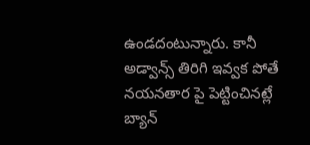ఉండదంటున్నారు. కానీ అడ్వాన్స్ తిరిగి ఇవ్వక పోతే నయనతార పై పెట్టించినట్లే బ్యాన్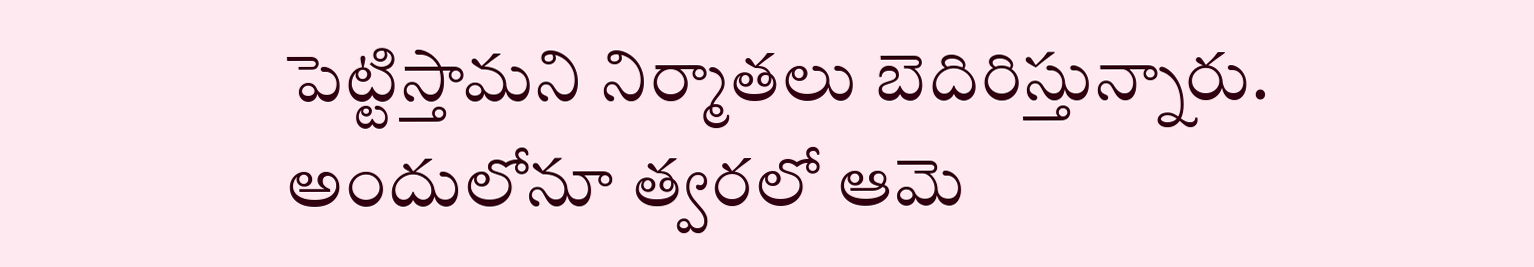పెట్టిస్తామని నిర్మాతలు బెదిరిస్తున్నారు. అందులోనూ త్వరలో ఆమె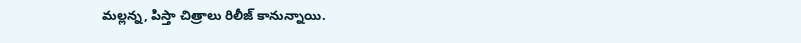మల్లన్న, పిస్తా చిత్రాలు రిలీజ్ కానున్నాయి.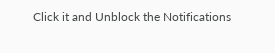Click it and Unblock the Notifications